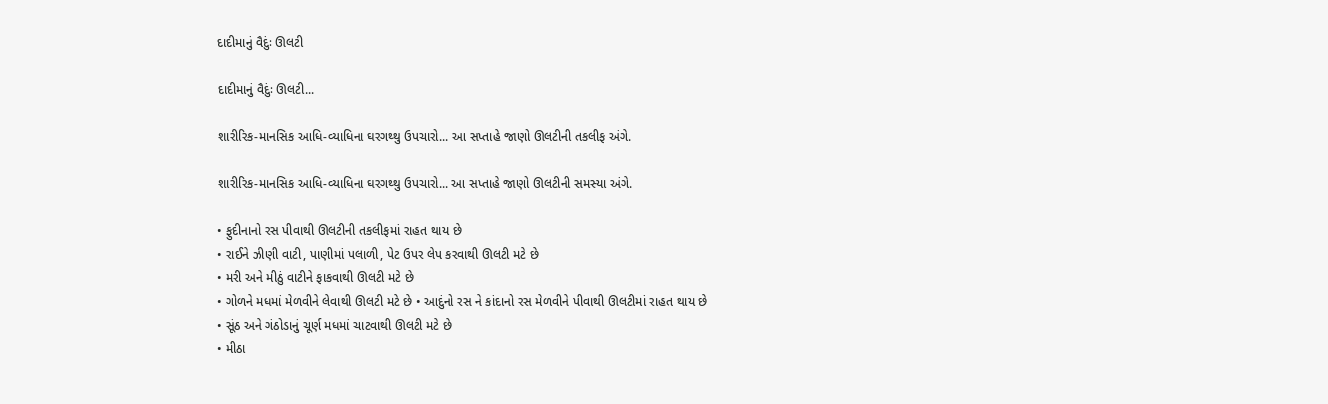દાદીમાનું વૈદુંઃ ઊલટી

દાદીમાનું વૈદુંઃ ઊલટી...

શારીરિક-માનસિક આધિ-વ્યાધિના ઘરગથ્થુ ઉપચારો... આ સપ્તાહે જાણો ઊલટીની તકલીફ અંગે.

શારીરિક-માનસિક આધિ-વ્યાધિના ઘરગથ્થુ ઉપચારો... આ સપ્તાહે જાણો ઊલટીની સમસ્યા અંગે.

• ફુદીનાનો રસ પીવાથી ઊલટીની તકલીફમાં રાહત થાય છે
• રાઈને ઝીણી વાટી, પાણીમાં પલાળી, પેટ ઉપર લેપ કરવાથી ઊલટી મટે છે
• મરી અને મીઠું વાટીને ફાકવાથી ઊલટી મટે છે
• ગોળને મધમાં મેળવીને લેવાથી ઊલટી મટે છે • આદુંનો રસ ને કાંદાનો રસ મેળવીને પીવાથી ઊલટીમાં રાહત થાય છે
• સૂંઠ અને ગંઠોડાનું ચૂર્ણ મધમાં ચાટવાથી ઊલટી મટે છે
• મીઠા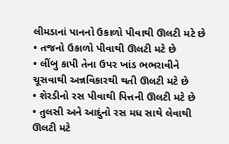લીમડાનાં પાનનો ઉકાળો પીવાથી ઊલટી મટે છે
• તજનો ઉકાળો પીવાથી ઊલટી મટે છે
• લીંબુ કાપી તેના ઉપર ખાંડ ભભરાવીને ચૂસવાથી અન્નવિકારથી થતી ઊલટી મટે છે
• શેરડીનો રસ પીવાથી પિત્તની ઊલટી મટે છે
• તુલસી અને આદુંનો રસ મધ સાથે લેવાથી ઊલટી મટે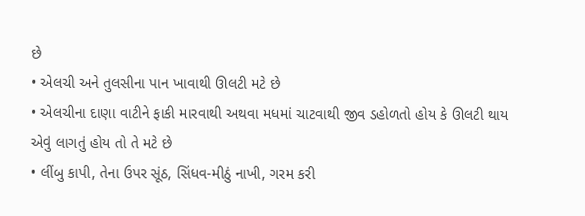છે
• એલચી અને તુલસીના પાન ખાવાથી ઊલટી મટે છે
• એલચીના દાણા વાટીને ફાકી મારવાથી અથવા મધમાં ચાટવાથી જીવ ડહોળતો હોય કે ઊલટી થાય એવું લાગતું હોય તો તે મટે છે
• લીંબુ કાપી, તેના ઉપર સૂંઠ, સિંધવ-મીઠું નાખી, ગરમ કરી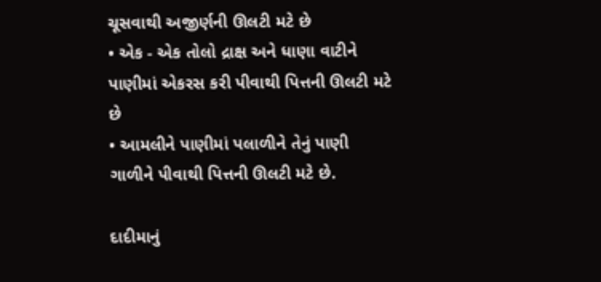ચૂસવાથી અજીર્ણની ઊલટી મટે છે
• એક - એક તોલો દ્રાક્ષ અને ધાણા વાટીને પાણીમાં એકરસ કરી પીવાથી પિત્તની ઊલટી મટે છે
• આમલીને પાણીમાં પલાળીને તેનું પાણી ગાળીને પીવાથી પિત્તની ઊલટી મટે છે.

દાદીમાનું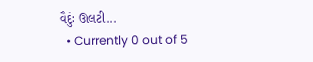વૈદુંઃ ઊલટી...
  • Currently 0 out of 5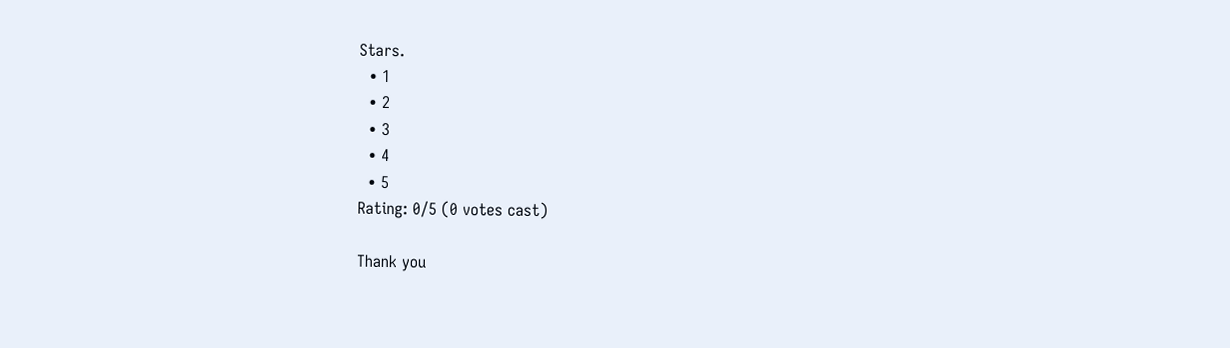Stars.
  • 1
  • 2
  • 3
  • 4
  • 5
Rating: 0/5 (0 votes cast)

Thank you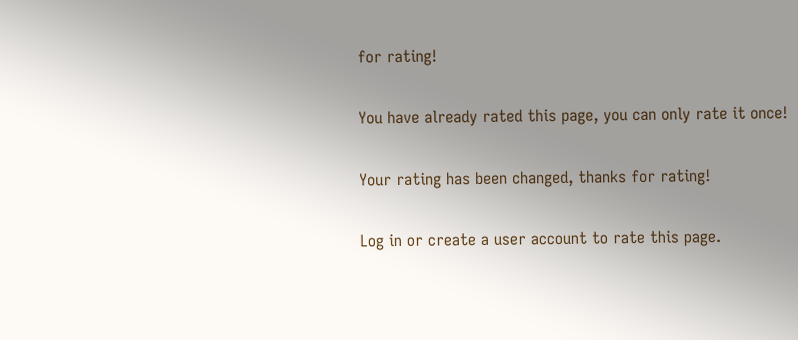for rating!

You have already rated this page, you can only rate it once!

Your rating has been changed, thanks for rating!

Log in or create a user account to rate this page.